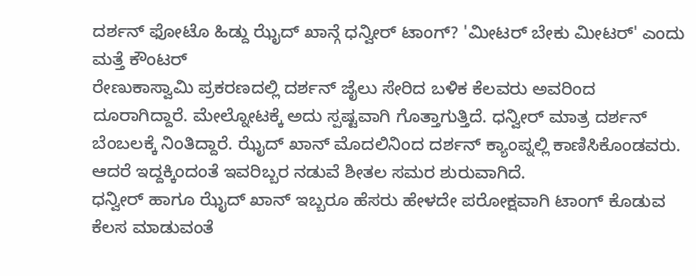ದರ್ಶನ್ ಫೋಟೊ ಹಿಡ್ದು ಝೈದ್ ಖಾನ್ಗೆ ಧನ್ವೀರ್ ಟಾಂಗ್? 'ಮೀಟರ್ ಬೇಕು ಮೀಟರ್' ಎಂದು ಮತ್ತೆ ಕೌಂಟರ್
ರೇಣುಕಾಸ್ವಾಮಿ ಪ್ರಕರಣದಲ್ಲಿ ದರ್ಶನ್ ಜೈಲು ಸೇರಿದ ಬಳಿಕ ಕೆಲವರು ಅವರಿಂದ ದೂರಾಗಿದ್ದಾರೆ. ಮೇಲ್ನೋಟಕ್ಕೆ ಅದು ಸ್ಪಷ್ಟವಾಗಿ ಗೊತ್ತಾಗುತ್ತಿದೆ. ಧನ್ವೀರ್ ಮಾತ್ರ ದರ್ಶನ್ ಬೆಂಬಲಕ್ಕೆ ನಿಂತಿದ್ದಾರೆ. ಝೈದ್ ಖಾನ್ ಮೊದಲಿನಿಂದ ದರ್ಶನ್ ಕ್ಯಾಂಪ್ನಲ್ಲಿ ಕಾಣಿಸಿಕೊಂಡವರು. ಆದರೆ ಇದ್ದಕ್ಕಿಂದಂತೆ ಇವರಿಬ್ಬರ ನಡುವೆ ಶೀತಲ ಸಮರ ಶುರುವಾಗಿದೆ.
ಧನ್ವೀರ್ ಹಾಗೂ ಝೈದ್ ಖಾನ್ ಇಬ್ಬರೂ ಹೆಸರು ಹೇಳದೇ ಪರೋಕ್ಷವಾಗಿ ಟಾಂಗ್ ಕೊಡುವ ಕೆಲಸ ಮಾಡುವಂತೆ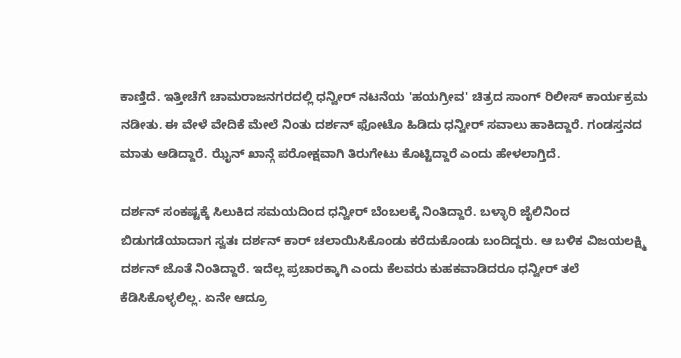ಕಾಣ್ತಿದೆ. ಇತ್ತೀಚೆಗೆ ಚಾಮರಾಜನಗರದಲ್ಲಿ ಧನ್ವೀರ್ ನಟನೆಯ 'ಹಯಗ್ರೀವ' ಚಿತ್ರದ ಸಾಂಗ್ ರಿಲೀಸ್ ಕಾರ್ಯಕ್ರಮ ನಡೀತು. ಈ ವೇಳೆ ವೇದಿಕೆ ಮೇಲೆ ನಿಂತು ದರ್ಶನ್ ಫೋಟೊ ಹಿಡಿದು ಧನ್ವೀರ್ ಸವಾಲು ಹಾಕಿದ್ದಾರೆ. ಗಂಡಸ್ತನದ ಮಾತು ಆಡಿದ್ದಾರೆ. ಝೈನ್ ಖಾನ್ಗೆ ಪರೋಕ್ಷವಾಗಿ ತಿರುಗೇಟು ಕೊಟ್ಟಿದ್ದಾರೆ ಎಂದು ಹೇಳಲಾಗ್ತಿದೆ.

ದರ್ಶನ್ ಸಂಕಷ್ಟಕ್ಕೆ ಸಿಲುಕಿದ ಸಮಯದಿಂದ ಧನ್ವೀರ್ ಬೆಂಬಲಕ್ಕೆ ನಿಂತಿದ್ದಾರೆ. ಬಳ್ಳಾರಿ ಜೈಲಿನಿಂದ ಬಿಡುಗಡೆಯಾದಾಗ ಸ್ವತಃ ದರ್ಶನ್ ಕಾರ್ ಚಲಾಯಿಸಿಕೊಂಡು ಕರೆದುಕೊಂಡು ಬಂದಿದ್ದರು. ಆ ಬಳಿಕ ವಿಜಯಲಕ್ಷ್ಮಿ ದರ್ಶನ್ ಜೊತೆ ನಿಂತಿದ್ದಾರೆ. ಇದೆಲ್ಲ ಪ್ರಚಾರಕ್ಕಾಗಿ ಎಂದು ಕೆಲವರು ಕುಹಕವಾಡಿದರೂ ಧನ್ವೀರ್ ತಲೆ ಕೆಡಿಸಿಕೊಳ್ಳಲಿಲ್ಲ. ಏನೇ ಆದ್ರೂ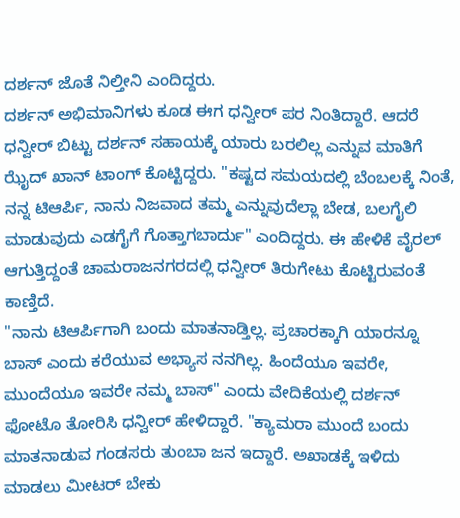ದರ್ಶನ್ ಜೊತೆ ನಿಲ್ತೀನಿ ಎಂದಿದ್ದರು.
ದರ್ಶನ್ ಅಭಿಮಾನಿಗಳು ಕೂಡ ಈಗ ಧನ್ವೀರ್ ಪರ ನಿಂತಿದ್ದಾರೆ. ಆದರೆ ಧನ್ವೀರ್ ಬಿಟ್ಟು ದರ್ಶನ್ ಸಹಾಯಕ್ಕೆ ಯಾರು ಬರಲಿಲ್ಲ ಎನ್ನುವ ಮಾತಿಗೆ ಝೈದ್ ಖಾನ್ ಟಾಂಗ್ ಕೊಟ್ಟಿದ್ದರು. "ಕಷ್ಟದ ಸಮಯದಲ್ಲಿ ಬೆಂಬಲಕ್ಕೆ ನಿಂತೆ, ನನ್ನ ಟಿಆರ್ಪಿ, ನಾನು ನಿಜವಾದ ತಮ್ಮ ಎನ್ನುವುದೆಲ್ಲಾ ಬೇಡ, ಬಲಗೈಲಿ ಮಾಡುವುದು ಎಡಗೈಗೆ ಗೊತ್ತಾಗಬಾರ್ದು" ಎಂದಿದ್ದರು. ಈ ಹೇಳಿಕೆ ವೈರಲ್ ಆಗುತ್ತಿದ್ದಂತೆ ಚಾಮರಾಜನಗರದಲ್ಲಿ ಧನ್ವೀರ್ ತಿರುಗೇಟು ಕೊಟ್ಟಿರುವಂತೆ ಕಾಣ್ತಿದೆ.
"ನಾನು ಟಿಆರ್ಪಿಗಾಗಿ ಬಂದು ಮಾತನಾಡ್ತಿಲ್ಲ. ಪ್ರಚಾರಕ್ಕಾಗಿ ಯಾರನ್ನೂ ಬಾಸ್ ಎಂದು ಕರೆಯುವ ಅಭ್ಯಾಸ ನನಗಿಲ್ಲ. ಹಿಂದೆಯೂ ಇವರೇ, ಮುಂದೆಯೂ ಇವರೇ ನಮ್ಮ ಬಾಸ್" ಎಂದು ವೇದಿಕೆಯಲ್ಲಿ ದರ್ಶನ್ ಫೋಟೊ ತೋರಿಸಿ ಧನ್ವೀರ್ ಹೇಳಿದ್ದಾರೆ. "ಕ್ಯಾಮರಾ ಮುಂದೆ ಬಂದು ಮಾತನಾಡುವ ಗಂಡಸರು ತುಂಬಾ ಜನ ಇದ್ದಾರೆ. ಅಖಾಡಕ್ಕೆ ಇಳಿದು ಮಾಡಲು ಮೀಟರ್ ಬೇಕು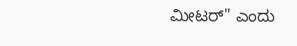ಮೀಟರ್" ಎಂದು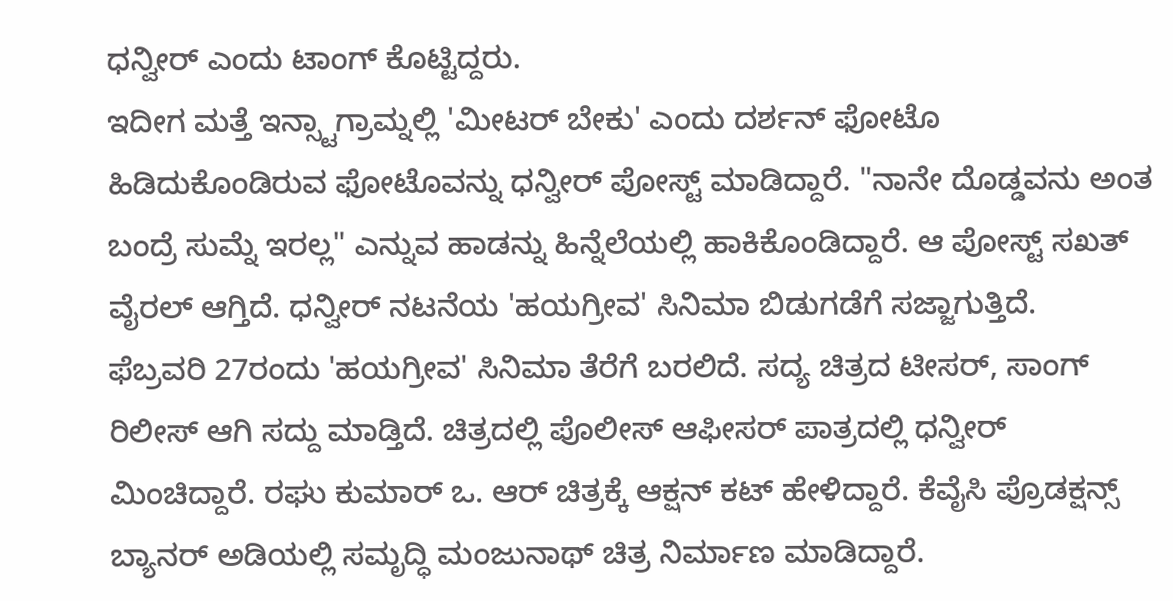ಧನ್ವೀರ್ ಎಂದು ಟಾಂಗ್ ಕೊಟ್ಟಿದ್ದರು.
ಇದೀಗ ಮತ್ತೆ ಇನ್ಸ್ಟಾಗ್ರಾಮ್ನಲ್ಲಿ 'ಮೀಟರ್ ಬೇಕು' ಎಂದು ದರ್ಶನ್ ಫೋಟೊ ಹಿಡಿದುಕೊಂಡಿರುವ ಫೋಟೊವನ್ನು ಧನ್ವೀರ್ ಪೋಸ್ಟ್ ಮಾಡಿದ್ದಾರೆ. "ನಾನೇ ದೊಡ್ಡವನು ಅಂತ ಬಂದ್ರೆ ಸುಮ್ನೆ ಇರಲ್ಲ" ಎನ್ನುವ ಹಾಡನ್ನು ಹಿನ್ನೆಲೆಯಲ್ಲಿ ಹಾಕಿಕೊಂಡಿದ್ದಾರೆ. ಆ ಪೋಸ್ಟ್ ಸಖತ್ ವೈರಲ್ ಆಗ್ತಿದೆ. ಧನ್ವೀರ್ ನಟನೆಯ 'ಹಯಗ್ರೀವ' ಸಿನಿಮಾ ಬಿಡುಗಡೆಗೆ ಸಜ್ಜಾಗುತ್ತಿದೆ.
ಫೆಬ್ರವರಿ 27ರಂದು 'ಹಯಗ್ರೀವ' ಸಿನಿಮಾ ತೆರೆಗೆ ಬರಲಿದೆ. ಸದ್ಯ ಚಿತ್ರದ ಟೀಸರ್, ಸಾಂಗ್ ರಿಲೀಸ್ ಆಗಿ ಸದ್ದು ಮಾಡ್ತಿದೆ. ಚಿತ್ರದಲ್ಲಿ ಪೊಲೀಸ್ ಆಫೀಸರ್ ಪಾತ್ರದಲ್ಲಿ ಧನ್ವೀರ್ ಮಿಂಚಿದ್ದಾರೆ. ರಘು ಕುಮಾರ್ ಒ. ಆರ್ ಚಿತ್ರಕ್ಕೆ ಆಕ್ಷನ್ ಕಟ್ ಹೇಳಿದ್ದಾರೆ. ಕೆವೈಸಿ ಪ್ರೊಡಕ್ಷನ್ಸ್ ಬ್ಯಾನರ್ ಅಡಿಯಲ್ಲಿ ಸಮೃದ್ಧಿ ಮಂಜುನಾಥ್ ಚಿತ್ರ ನಿರ್ಮಾಣ ಮಾಡಿದ್ದಾರೆ.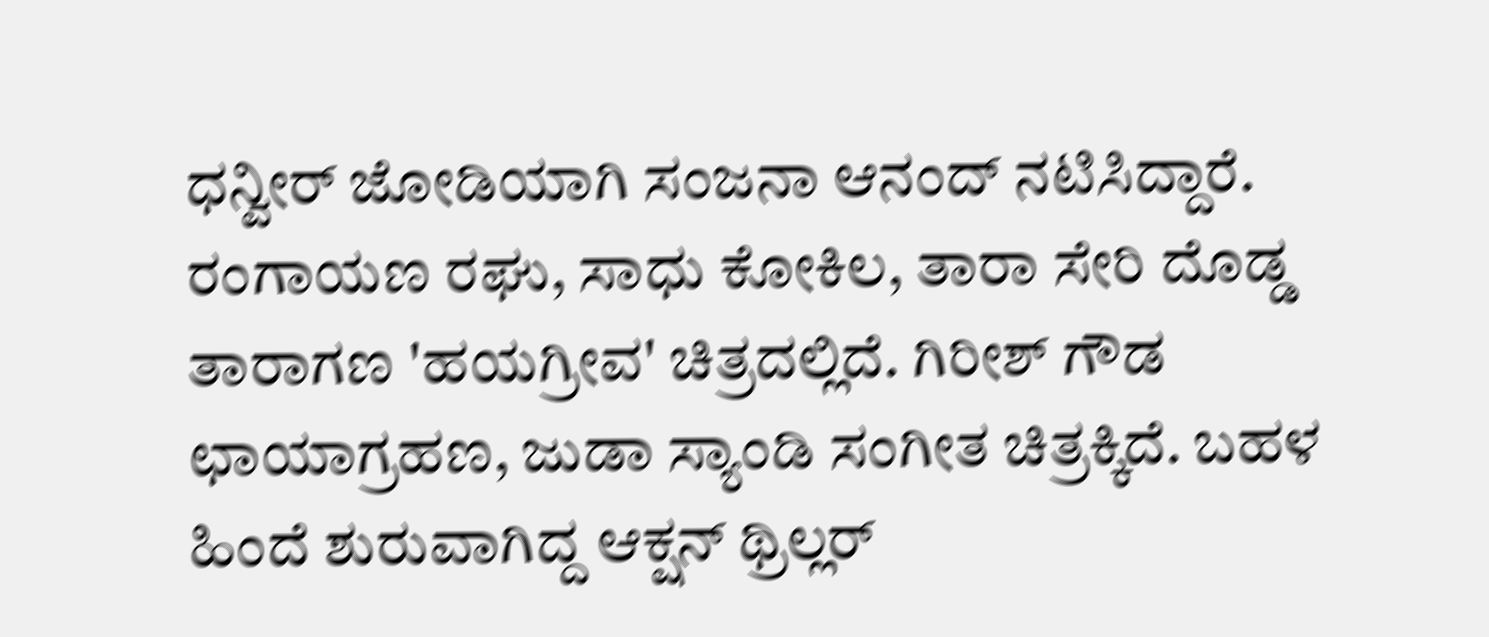ಧನ್ವೀರ್ ಜೋಡಿಯಾಗಿ ಸಂಜನಾ ಆನಂದ್ ನಟಿಸಿದ್ದಾರೆ. ರಂಗಾಯಣ ರಘು, ಸಾಧು ಕೋಕಿಲ, ತಾರಾ ಸೇರಿ ದೊಡ್ಡ ತಾರಾಗಣ 'ಹಯಗ್ರೀವ' ಚಿತ್ರದಲ್ಲಿದೆ. ಗಿರೀಶ್ ಗೌಡ ಛಾಯಾಗ್ರಹಣ, ಜುಡಾ ಸ್ಯಾಂಡಿ ಸಂಗೀತ ಚಿತ್ರಕ್ಕಿದೆ. ಬಹಳ ಹಿಂದೆ ಶುರುವಾಗಿದ್ದ ಆಕ್ಷನ್ ಥ್ರಿಲ್ಲರ್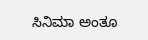ಸಿನಿಮಾ ಅಂತೂ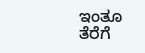ಇಂತೂ ತೆರೆಗೆ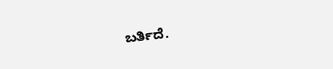ಬರ್ತಿದೆ.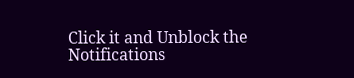Click it and Unblock the Notifications